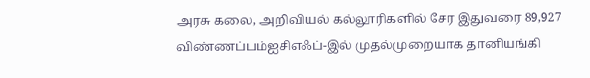அரசு கலை, அறிவியல் கல்லூரிகளில் சேர இதுவரை 89,927 விண்ணப்பம்ஐசிஎஃப்-இல் முதல்முறையாக தானியங்கி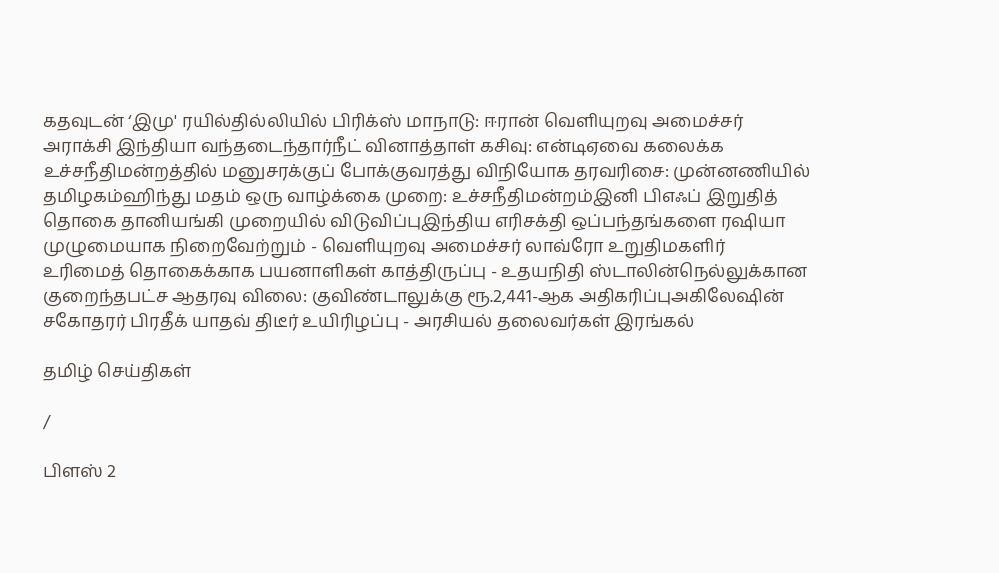கதவுடன் ‘இமு' ரயில்தில்லியில் பிரிக்ஸ் மாநாடு: ஈரான் வெளியுறவு அமைச்சர் அராக்சி இந்தியா வந்தடைந்தார்நீட் வினாத்தாள் கசிவு: என்டிஏவை கலைக்க உச்சநீதிமன்றத்தில் மனுசரக்குப் போக்குவரத்து விநியோக தரவரிசை: முன்னணியில் தமிழகம்ஹிந்து மதம் ஒரு வாழ்க்கை முறை: உச்சநீதிமன்றம்இனி பிஎஃப் இறுதித் தொகை தானியங்கி முறையில் விடுவிப்புஇந்திய எரிசக்தி ஒப்பந்தங்களை ரஷியா முழுமையாக நிறைவேற்றும் - வெளியுறவு அமைச்சர் லாவ்ரோ உறுதிமகளிர் உரிமைத் தொகைக்காக பயனாளிகள் காத்திருப்பு - உதயநிதி ஸ்டாலின்நெல்லுக்கான குறைந்தபட்ச ஆதரவு விலை: குவிண்டாலுக்கு ரூ.2,441-ஆக அதிகரிப்புஅகிலேஷின் சகோதரர் பிரதீக் யாதவ் திடீர் உயிரிழப்பு - அரசியல் தலைவர்கள் இரங்கல்

தமிழ் செய்திகள்

/

பிளஸ் 2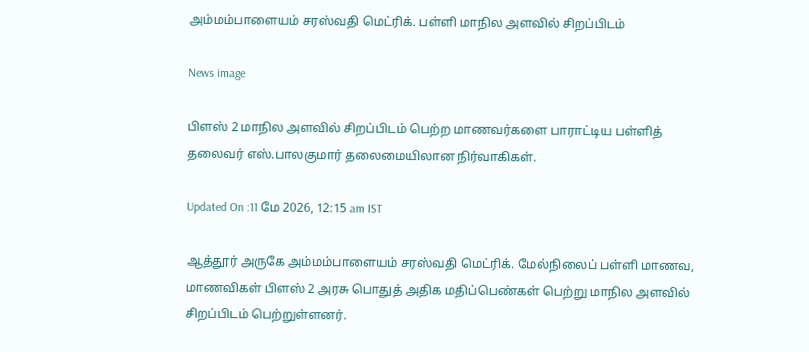அம்மம்பாளையம் சரஸ்வதி மெட்ரிக். பள்ளி மாநில அளவில் சிறப்பிடம்

News image

பிளஸ் 2 மாநில அளவில் சிறப்பிடம் பெற்ற மாணவர்களை பாராட்டிய பள்ளித் தலைவர் எஸ்.பாலகுமார் தலைமையிலான நிர்வாகிகள்.

Updated On :11 மே 2026, 12:15 am IST

ஆத்தூர் அருகே அம்மம்பாளையம் சரஸ்வதி மெட்ரிக். மேல்நிலைப் பள்ளி மாணவ, மாணவிகள் பிளஸ் 2 அரசு பொதுத் அதிக மதிப்பெண்கள் பெற்று மாநில அளவில் சிறப்பிடம் பெற்றுள்ளனர்.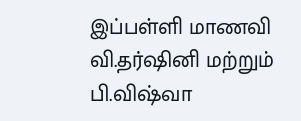இப்பள்ளி மாணவி வி.தர்ஷினி மற்றும் பி.விஷ்வா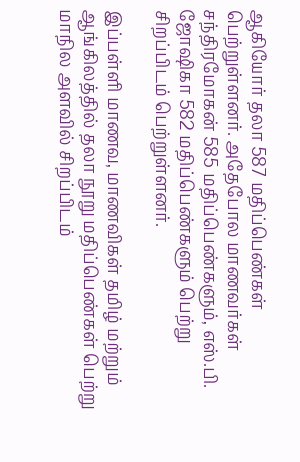ஆகியோர் தலா 587 மதிப்பெண்கள் பெற்றுள்ளனர். அதேபோல மாணவர்கள் சந்திரமோகன் 585 மதிப்பெண்களும், எஸ்.பி. ஜோஷிகா 582 மதிப்பெண்களும் பெற்று சிறப்பிடம் பெற்றுள்ளனர்.

இப்பள்ளி மாணவ, மாணவிகள் தமிழ் மற்றும் ஆங்கிலத்தில் தலா நூறு மதிப்பெண்கள் பெற்று மாநில அளவில் சிறப்பிடம்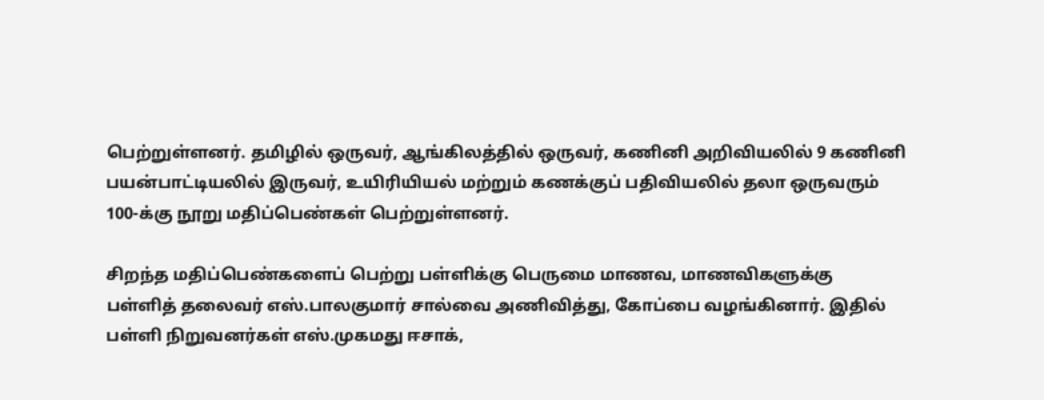பெற்றுள்ளனர். தமிழில் ஒருவர், ஆங்கிலத்தில் ஒருவர், கணினி அறிவியலில் 9 கணினி பயன்பாட்டியலில் இருவர், உயிரியியல் மற்றும் கணக்குப் பதிவியலில் தலா ஒருவரும் 100-க்கு நூறு மதிப்பெண்கள் பெற்றுள்ளனர்.

சிறந்த மதிப்பெண்களைப் பெற்று பள்ளிக்கு பெருமை மாணவ, மாணவிகளுக்கு பள்ளித் தலைவர் எஸ்.பாலகுமார் சால்வை அணிவித்து, கோப்பை வழங்கினார். இதில் பள்ளி நிறுவனர்கள் எஸ்.முகமது ஈசாக்,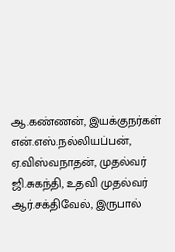ஆ.கண்ணன், இயக்குநர்கள் என்.எஸ்.நல்லியப்பன், ஏ.விஸ்வநாதன், முதல்வர் ஜி.சுகந்தி, உதவி முதல்வர் ஆர்.சக்திவேல், இருபால்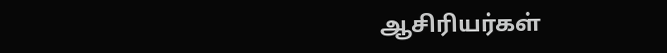ஆசிரியர்கள்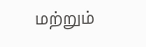மற்றும்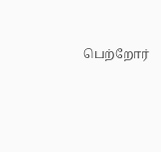பெற்றோர்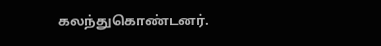கலந்துகொண்டனர்.